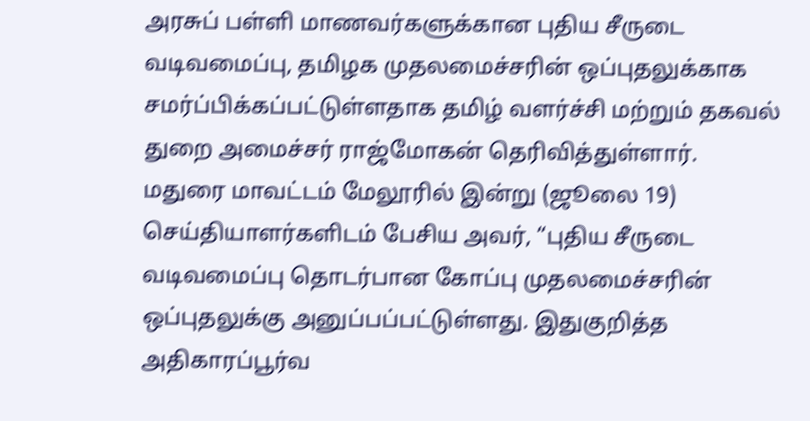அரசுப் பள்ளி மாணவர்களுக்கான புதிய சீருடை வடிவமைப்பு, தமிழக முதலமைச்சரின் ஒப்புதலுக்காக சமர்ப்பிக்கப்பட்டுள்ளதாக தமிழ் வளர்ச்சி மற்றும் தகவல் துறை அமைச்சர் ராஜ்மோகன் தெரிவித்துள்ளார்.
மதுரை மாவட்டம் மேலூரில் இன்று (ஜூலை 19) செய்தியாளர்களிடம் பேசிய அவர், “புதிய சீருடை வடிவமைப்பு தொடர்பான கோப்பு முதலமைச்சரின் ஒப்புதலுக்கு அனுப்பப்பட்டுள்ளது. இதுகுறித்த அதிகாரப்பூர்வ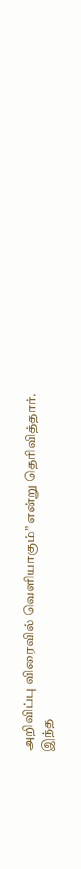அறிவிப்பு விரைவில் வெளியாகும்” என்று தெரிவித்தார்.
இந்த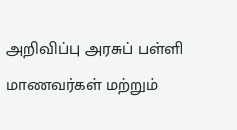அறிவிப்பு அரசுப் பள்ளி மாணவர்கள் மற்றும்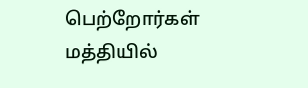பெற்றோர்கள் மத்தியில்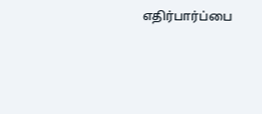எதிர்பார்ப்பை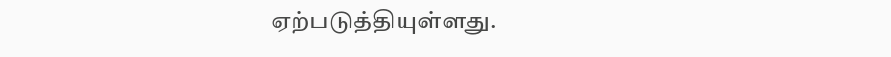ஏற்படுத்தியுள்ளது.